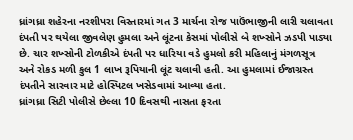ધ્રાંગધ્રા શહેરના નરશીપરા વિસ્તારમાં ગત 3 માર્ચના રોજ પાઉંભાજીની લારી ચલાવતા દંપતી પર થયેલા જીવલેણ હુમલા અને લૂંટના કેસમાં પોલીસે બે શખ્સોને ઝડપી પાડ્યા છે. ચાર શખ્સોની ટોળકીએ દંપતી પર ધારિયા વડે હુમલો કરી મહિલાનું મંગળસૂત્ર અને રોકડ મળી કુલ 1 લાખ રૂપિયાની લૂંટ ચલાવી હતી. આ હુમલામાં ઈજાગ્રસ્ત દંપતીને સારવાર માટે હોસ્પિટલ ખસેડવામાં આવ્યા હતા.
ધ્રાંગધ્રા સિટી પોલીસે છેલ્લા 10 દિવસથી નાસતા ફરતા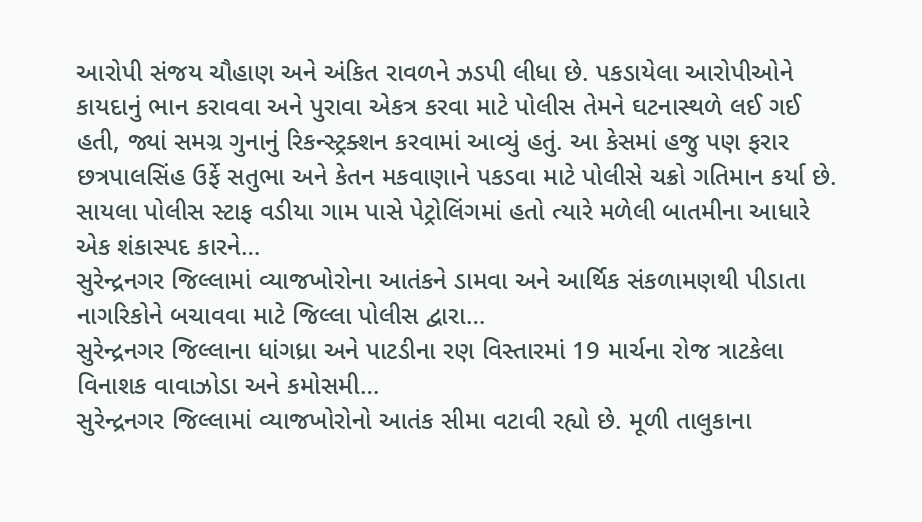આરોપી સંજય ચૌહાણ અને અંકિત રાવળને ઝડપી લીધા છે. પકડાયેલા આરોપીઓને કાયદાનું ભાન કરાવવા અને પુરાવા એકત્ર કરવા માટે પોલીસ તેમને ઘટનાસ્થળે લઈ ગઈ હતી, જ્યાં સમગ્ર ગુનાનું રિકન્સ્ટ્રક્શન કરવામાં આવ્યું હતું. આ કેસમાં હજુ પણ ફરાર છત્રપાલસિંહ ઉર્ફે સતુભા અને કેતન મકવાણાને પકડવા માટે પોલીસે ચક્રો ગતિમાન કર્યા છે.
સાયલા પોલીસ સ્ટાફ વડીયા ગામ પાસે પેટ્રોલિંગમાં હતો ત્યારે મળેલી બાતમીના આધારે એક શંકાસ્પદ કારને…
સુરેન્દ્રનગર જિલ્લામાં વ્યાજખોરોના આતંકને ડામવા અને આર્થિક સંકળામણથી પીડાતા નાગરિકોને બચાવવા માટે જિલ્લા પોલીસ દ્વારા…
સુરેન્દ્રનગર જિલ્લાના ધાંગધ્રા અને પાટડીના રણ વિસ્તારમાં 19 માર્ચના રોજ ત્રાટકેલા વિનાશક વાવાઝોડા અને કમોસમી…
સુરેન્દ્રનગર જિલ્લામાં વ્યાજખોરોનો આતંક સીમા વટાવી રહ્યો છે. મૂળી તાલુકાના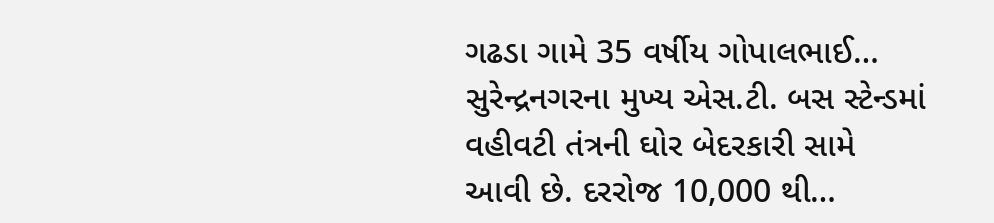ગઢડા ગામે 35 વર્ષીય ગોપાલભાઈ…
સુરેન્દ્રનગરના મુખ્ય એસ.ટી. બસ સ્ટેન્ડમાં વહીવટી તંત્રની ઘોર બેદરકારી સામે આવી છે. દરરોજ 10,000 થી…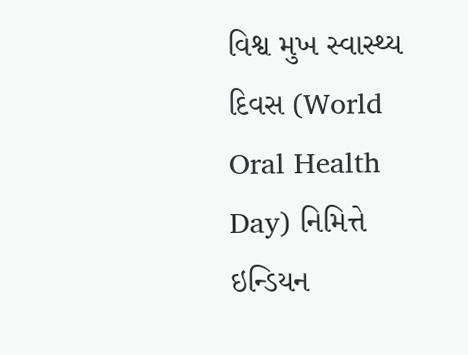વિશ્વ મુખ સ્વાસ્થ્ય દિવસ (World Oral Health Day) નિમિત્તે ઇન્ડિયન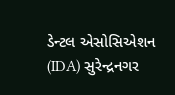ડેન્ટલ એસોસિએશન (IDA) સુરેન્દ્રનગર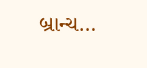બ્રાન્ચ…